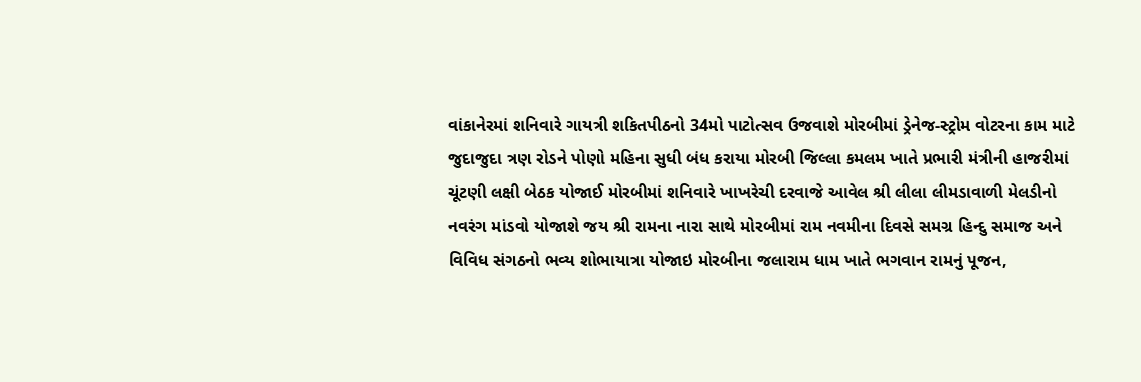વાંકાનેરમાં શનિવારે ગાયત્રી શકિતપીઠનો 34મો પાટોત્સવ ઉજવાશે મોરબીમાં ડ્રેનેજ-સ્ટ્રોમ વોટરના કામ માટે જુદાજુદા ત્રણ રોડને પોણો મહિના સુધી બંધ કરાયા મોરબી જિલ્લા કમલમ ખાતે પ્રભારી મંત્રીની હાજરીમાં ચૂંટણી લક્ષી બેઠક યોજાઈ મોરબીમાં શનિવારે ખાખરેચી દરવાજે આવેલ શ્રી લીલા લીમડાવાળી મેલડીનો નવરંગ માંડવો યોજાશે જય શ્રી રામના નારા સાથે મોરબીમાં રામ નવમીના દિવસે સમગ્ર હિન્દુ સમાજ અને વિવિધ સંગઠનો ભવ્ય શોભાયાત્રા યોજાઇ મોરબીના જલારામ ધામ ખાતે ભગવાન રામનું પૂજન,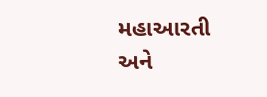મહાઆરતી અને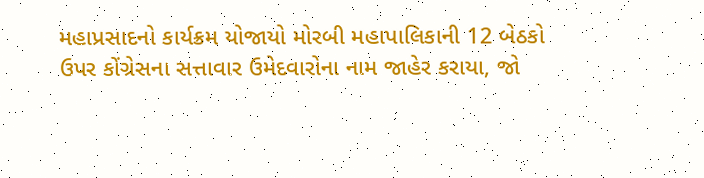મહાપ્રસાદનો કાર્યક્રમ યોજાયો મોરબી મહાપાલિકાની 12 બેઠકો ઉપર કોંગ્રેસના સત્તાવાર ઉમેદવારોના નામ જાહેર કરાયા, જો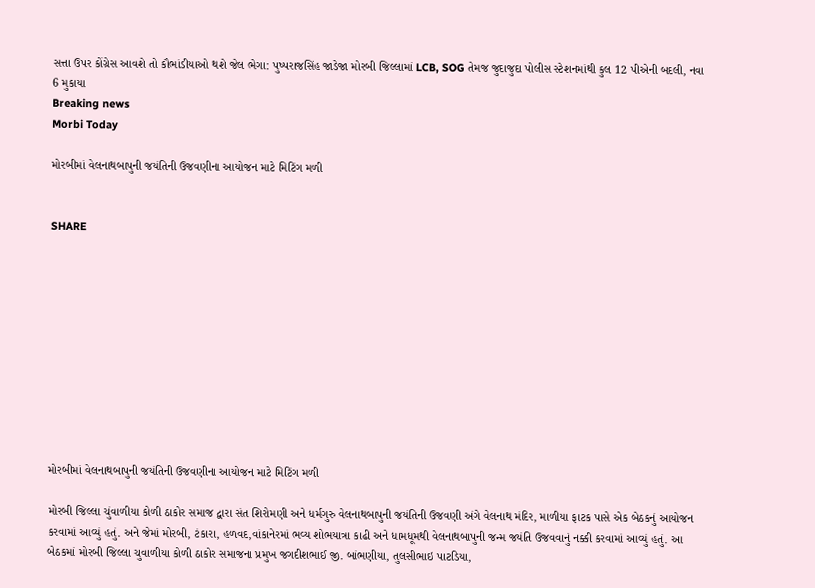સત્તા ઉપર કોંગ્રેસ આવશે તો કૌભાંડીયાઓ થશે જેલ ભેગા: પુષ્પરાજસિંહ જાડેજા મોરબી જિલ્લામાં LCB, SOG તેમજ જુદાજુદા પોલીસ સ્ટેશનમાંથી કુલ 12 પીએની બદલી, નવા 6 મુકાયા
Breaking news
Morbi Today

મોરબીમાં વેલનાથબાપુની જયંતિની ઉજવણીના આયોજન માટે મિટિંગ મળી


SHARE











મોરબીમાં વેલનાથબાપુની જયંતિની ઉજવણીના આયોજન માટે મિટિંગ મળી

મોરબી જિલ્લા ચુંવાળીયા કોળી ઠાકોર સમાજ દ્વારા સંત શિરોમણી અને ધર્મગુરુ વેલનાથબાપુની જયંતિની ઉજવણી અંગે વેલનાથ મંદિર, માળીયા ફાટક પાસે એક બેઠકનું આયોજન કરવામાં આવ્યું હતું. અને જેમાં મોરબી, ટંકારા, હળવદ,વાંકાનેરમાં ભવ્ય શોભયાત્રા કાઢી અને ધામધૂમથી વેલનાથબાપુની જન્મ જયંતિ ઉજવવાનું નક્કી કરવામાં આવ્યું હતું. આ બેઠકમાં મોરબી જિલ્લા ચુવાળીયા કોળી ઠાકોર સમાજના પ્રમુખ જગદીશભાઈ જી. બાંભણીયા, તુલસીભાઇ પાટડિયા,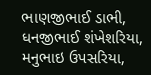ભાણજીભાઈ ડાભી, ધનજીભાઈ શંખેશરિયા, મનુભાઇ ઉપસરિયા,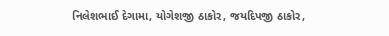નિલેશભાઈ દેગામા, યોગેશજી ઠાકોર, જયદિપજી ઠાકોર,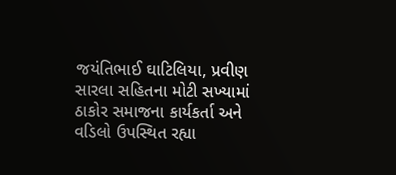જયંતિભાઈ ઘાટિલિયા, પ્રવીણ સારલા સહિતના મોટી સખ્યામાં ઠાકોર સમાજના કાર્યકર્તા અને વડિલો ઉપસ્થિત રહ્યા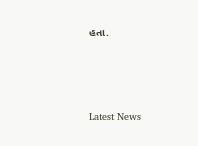હતા.






Latest News